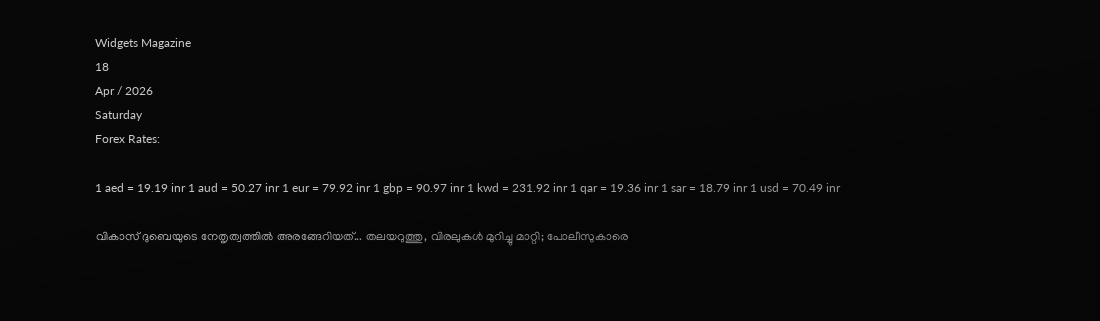Widgets Magazine
18
Apr / 2026
Saturday
Forex Rates:

1 aed = 19.19 inr 1 aud = 50.27 inr 1 eur = 79.92 inr 1 gbp = 90.97 inr 1 kwd = 231.92 inr 1 qar = 19.36 inr 1 sar = 18.79 inr 1 usd = 70.49 inr

വികാസ് ദുബെയുടെ നേതൃത്വത്തില്‍ അരങ്ങേറിയത്... തലയറുത്തു, വിരലുകള്‍ മുറിച്ചു മാറ്റി; പോലീസുകാരെ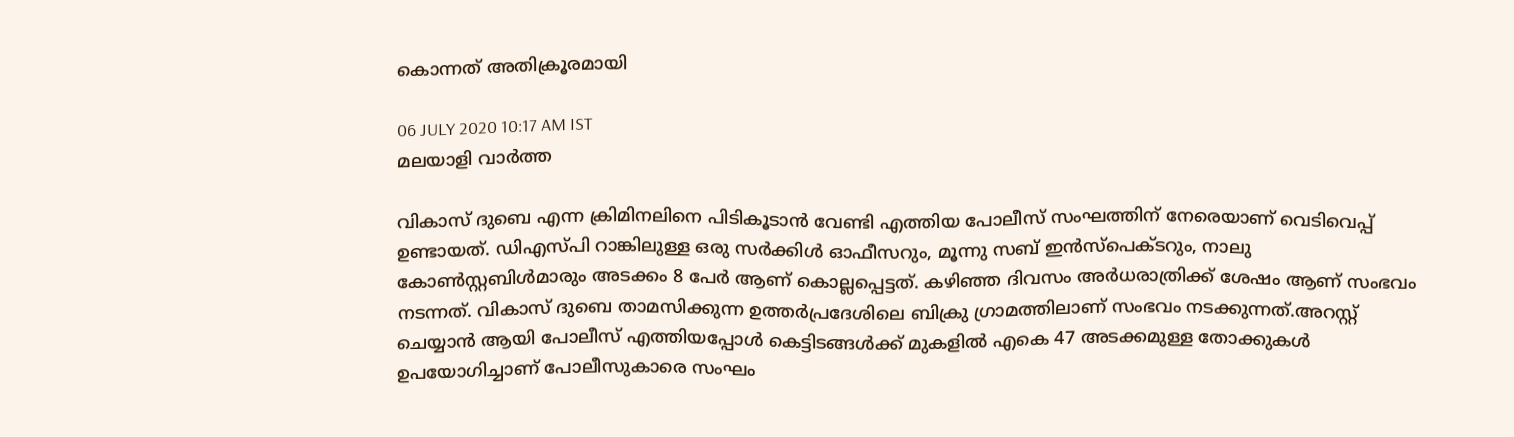കൊന്നത് അതിക്രൂരമായി

06 JULY 2020 10:17 AM IST
മലയാളി വാര്‍ത്ത

വികാസ് ദുബെ എന്ന ക്രിമിനലിനെ പിടികൂടാന്‍ വേണ്ടി എത്തിയ പോലീസ് സംഘത്തിന് നേരെയാണ് വെടിവെപ്പ് ഉണ്ടായത്. ഡിഎസ്പി റാങ്കിലുള്ള ഒരു സര്‍ക്കിള്‍ ഓഫീസറും, മൂന്നു സബ് ഇന്‍സ്‌പെക്ടറും, നാലു കോണ്‍സ്റ്റബിള്‍മാരും അടക്കം 8 പേര്‍ ആണ് കൊല്ലപ്പെട്ടത്. കഴിഞ്ഞ ദിവസം അര്‍ധരാത്രിക്ക് ശേഷം ആണ് സംഭവം നടന്നത്. വികാസ് ദുബെ താമസിക്കുന്ന ഉത്തര്‍പ്രദേശിലെ ബിക്രു ഗ്രാമത്തിലാണ് സംഭവം നടക്കുന്നത്.അറസ്റ്റ് ചെയ്യാന്‍ ആയി പോലീസ് എത്തിയപ്പോള്‍ കെട്ടിടങ്ങള്‍ക്ക് മുകളില്‍ എകെ 47 അടക്കമുള്ള തോക്കുകള്‍ ഉപയോഗിച്ചാണ് പോലീസുകാരെ സംഘം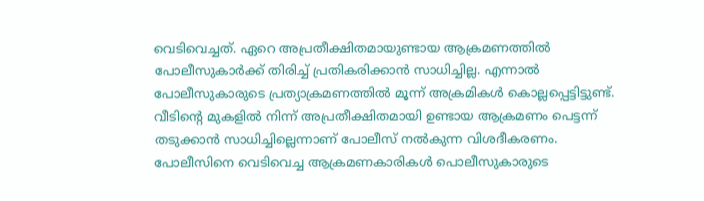വെടിവെച്ചത്. ഏറെ അപ്രതീക്ഷിതമായുണ്ടായ ആക്രമണത്തില്‍ പോലീസുകാര്‍ക്ക് തിരിച്ച് പ്രതികരിക്കാന്‍ സാധിച്ചില്ല. എന്നാല്‍ പോലീസുകാരുടെ പ്രത്യാക്രമണത്തില്‍ മൂന്ന് അക്രമികള്‍ കൊല്ലപ്പെട്ടിട്ടുണ്ട്. വീടിന്റെ മുകളില്‍ നിന്ന് അപ്രതീക്ഷിതമായി ഉണ്ടായ ആക്രമണം പെട്ടന്ന് തടുക്കാന്‍ സാധിച്ചില്ലെന്നാണ് പോലീസ് നല്‍കുന്ന വിശദീകരണം. പോലീസിനെ വെടിവെച്ച ആക്രമണകാരികള്‍ പൊലീസുകാരുടെ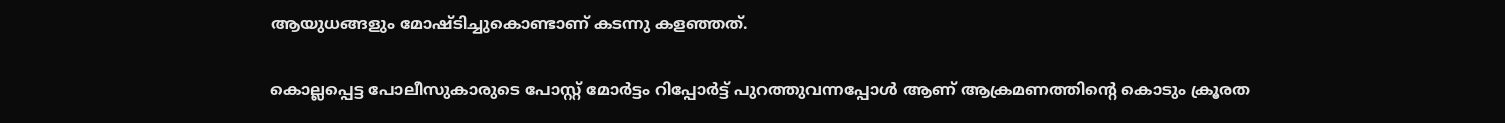ആയുധങ്ങളും മോഷ്ടിച്ചുകൊണ്ടാണ് കടന്നു കളഞ്ഞത്.

കൊല്ലപ്പെട്ട പോലീസുകാരുടെ പോസ്റ്റ് മോര്‍ട്ടം റിപ്പോര്‍ട്ട് പുറത്തുവന്നപ്പോള്‍ ആണ് ആക്രമണത്തിന്റെ കൊടും ക്രൂരത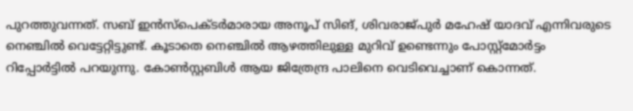പുറത്തുവന്നത്. സബ് ഇന്‍സ്‌പെക്ടര്‍മാരായ അനൂപ് സിങ്, ശിവരാജ്പുര്‍ മഹേഷ് യാദവ് എന്നിവരുടെ നെഞ്ചില്‍ വെട്ടേറ്റിട്ടുണ്ട്. കൂടാതെ നെഞ്ചില്‍ ആഴത്തിലുള്ള മുറിവ് ഉണ്ടെന്നും പോസ്റ്റ്‌മോര്‍ട്ടം റിപ്പോര്‍ട്ടില്‍ പറയുന്നു. കോണ്‍സ്റ്റബിള്‍ ആയ ജിത്രേന്ദ്ര പാലിനെ വെടിവെച്ചാണ് കൊന്നത്.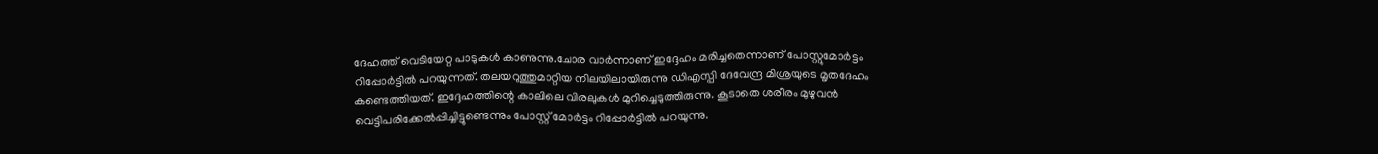ദേഹത്ത് വെടിയേറ്റ പാടുകള്‍ കാണുന്നു.ചോര വാര്‍ന്നാണ് ഇദ്ദേഹം മരിച്ചതെന്നാണ് പോസ്റ്റുമോര്‍ട്ടം റിപ്പോര്‍ട്ടില്‍ പറയുന്നത്. തലയറുത്തുമാറ്റിയ നിലയിലായിരുന്നു ഡിഎസ്പി ദേവേന്ദ്ര മിശ്രയുടെ മൃതദേഹം കണ്ടെത്തിയത്. ഇദ്ദേഹത്തിന്റെ കാലിലെ വിരലുകള്‍ മുറിച്ചെടുത്തിരുന്നു. കൂടാതെ ശരീരം മുഴുവന്‍ വെട്ടിപരിക്കേല്‍പ്പിച്ചിട്ടുണ്ടെന്നും പോസ്റ്റ് മോര്‍ട്ടം റിപ്പോര്‍ട്ടില്‍ പറയുന്നു.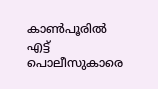കാണ്‍പൂരില്‍ എട്ട് പൊലീസുകാരെ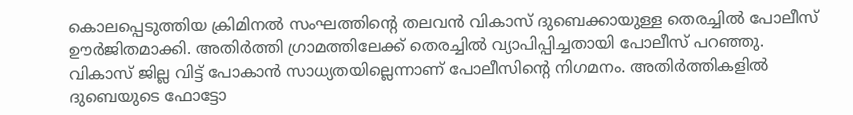കൊലപ്പെടുത്തിയ ക്രിമിനല്‍ സംഘത്തിന്റെ തലവന്‍ വികാസ് ദുബെക്കായുള്ള തെരച്ചില്‍ പോലീസ് ഊര്‍ജിതമാക്കി. അതിര്‍ത്തി ഗ്രാമത്തിലേക്ക് തെരച്ചില്‍ വ്യാപിപ്പിച്ചതായി പോലീസ് പറഞ്ഞു. വികാസ് ജില്ല വിട്ട് പോകാന്‍ സാധ്യതയില്ലെന്നാണ് പോലീസിന്റെ നിഗമനം. അതിര്‍ത്തികളില്‍ ദുബെയുടെ ഫോട്ടോ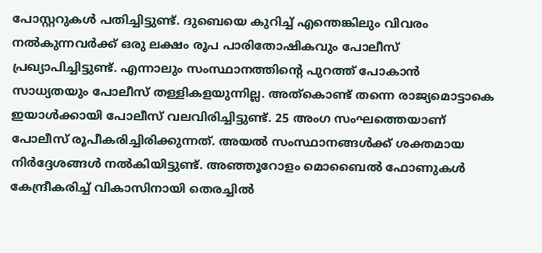പോസ്റ്ററുകള്‍ പതിച്ചിട്ടുണ്ട്. ദുബെയെ കുറിച്ച് എന്തെങ്കിലും വിവരം നല്‍കുന്നവര്‍ക്ക് ഒരു ലക്ഷം രൂപ പാരിതോഷികവും പോലീസ് പ്രഖ്യാപിച്ചിട്ടുണ്ട്. എന്നാലും സംസ്ഥാനത്തിന്റെ പുറത്ത് പോകാന്‍ സാധ്യതയും പോലീസ് തള്ളികളയുന്നില്ല. അത്‌കൊണ്ട് തന്നെ രാജ്യമൊട്ടാകെ ഇയാള്‍ക്കായി പോലീസ് വലവിരിച്ചിട്ടുണ്ട്. 25 അംഗ സംഘത്തെയാണ് പോലീസ് രൂപീകരിച്ചിരിക്കുന്നത്. അയല്‍ സംസ്ഥാനങ്ങള്‍ക്ക് ശക്തമായ നിര്‍ദ്ദേശങ്ങള്‍ നല്‍കിയിട്ടുണ്ട്. അഞ്ഞൂറോളം മൊബൈല്‍ ഫോണുകള്‍ കേന്ദ്രീകരിച്ച് വികാസിനായി തെരച്ചില്‍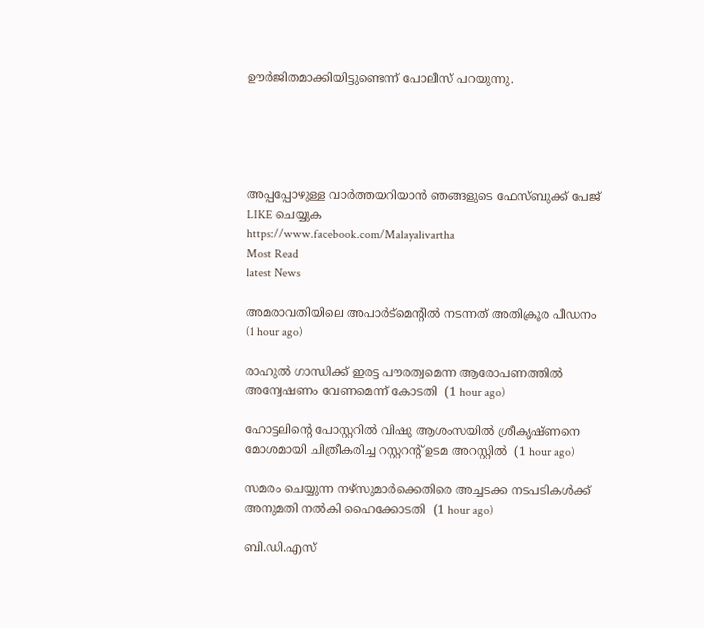ഊര്‍ജിതമാക്കിയിട്ടുണ്ടെന്ന് പോലീസ് പറയുന്നു.





അപ്പപ്പോഴുള്ള വാര്‍ത്തയറിയാന്‍ ഞങ്ങളുടെ ഫേസ്‌ബുക്ക്‌ പേജ് LIKE ചെയ്യുക
https://www.facebook.com/Malayalivartha
Most Read
latest News

അമരാവതിയിലെ അപാര്‍ട്‌മെന്റില്‍ നടന്നത് അതിക്രൂര പീഡനം  (1 hour ago)

രാഹുല്‍ ഗാന്ധിക്ക് ഇരട്ട പൗരത്വമെന്ന ആരോപണത്തില്‍ അന്വേഷണം വേണമെന്ന് കോടതി  (1 hour ago)

ഹോട്ടലിന്റെ പോസ്റ്ററില്‍ വിഷു ആശംസയില്‍ ശ്രീകൃഷ്ണനെ മോശമായി ചിത്രീകരിച്ച റസ്റ്ററന്റ് ഉടമ അറസ്റ്റില്‍  (1 hour ago)

സമരം ചെയ്യുന്ന നഴ്‌സുമാര്‍ക്കെതിരെ അച്ചടക്ക നടപടികള്‍ക്ക് അനുമതി നല്‍കി ഹൈക്കോടതി  (1 hour ago)

ബി.ഡി.എസ്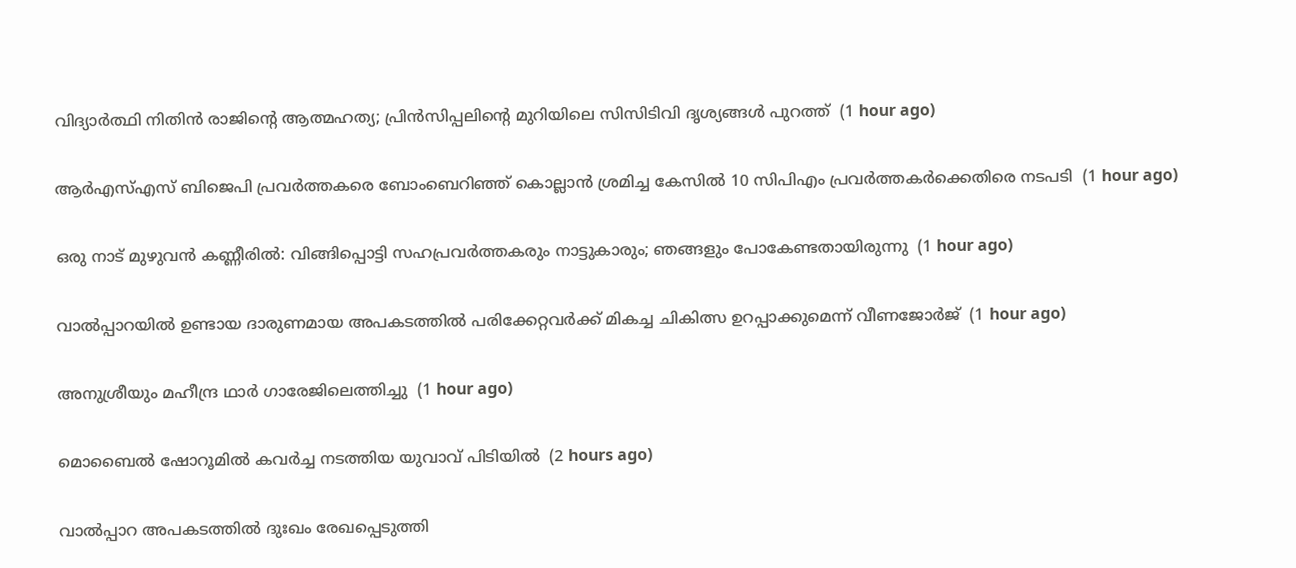വിദ്യാര്‍ത്ഥി നിതിന്‍ രാജിന്റെ ആത്മഹത്യ; പ്രിന്‍സിപ്പലിന്റെ മുറിയിലെ സിസിടിവി ദൃശ്യങ്ങള്‍ പുറത്ത്  (1 hour ago)

ആര്‍എസ്എസ് ബിജെപി പ്രവര്‍ത്തകരെ ബോംബെറിഞ്ഞ് കൊല്ലാന്‍ ശ്രമിച്ച കേസില്‍ 10 സിപിഎം പ്രവര്‍ത്തകര്‍ക്കെതിരെ നടപടി  (1 hour ago)

ഒരു നാട് മുഴുവന്‍ കണ്ണീരില്‍: വിങ്ങിപ്പൊട്ടി സഹപ്രവര്‍ത്തകരും നാട്ടുകാരും; ഞങ്ങളും പോകേണ്ടതായിരുന്നു  (1 hour ago)

വാല്‍പ്പാറയില്‍ ഉണ്ടായ ദാരുണമായ അപകടത്തില്‍ പരിക്കേറ്റവര്‍ക്ക് മികച്ച ചികിത്സ ഉറപ്പാക്കുമെന്ന് വീണജോര്‍ജ്  (1 hour ago)

അനുശ്രീയും മഹീന്ദ്ര ഥാര്‍ ഗാരേജിലെത്തിച്ചു  (1 hour ago)

മൊബൈല്‍ ഷോറൂമില്‍ കവര്‍ച്ച നടത്തിയ യുവാവ് പിടിയില്‍  (2 hours ago)

വാല്‍പ്പാറ അപകടത്തില്‍ ദുഃഖം രേഖപ്പെടുത്തി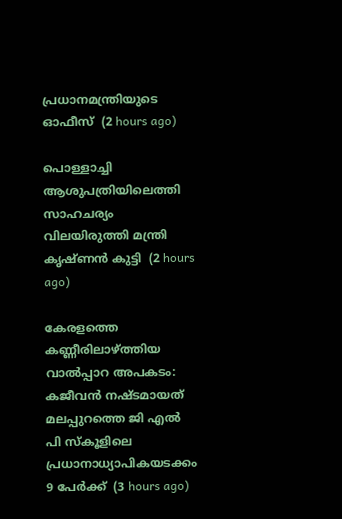പ്രധാനമന്ത്രിയുടെ ഓഫീസ്  (2 hours ago)

പൊള്ളാച്ചി ആശുപത്രിയിലെത്തി സാഹചര്യം വിലയിരുത്തി മന്ത്രി കൃഷ്ണന്‍ കുട്ടി  (2 hours ago)

കേരളത്തെ കണ്ണീരിലാഴ്ത്തിയ വാല്‍പ്പാറ അപകടം: കജീവന്‍ നഷ്ടമായത് മലപ്പുറത്തെ ജി എല്‍ പി സ്‌കൂളിലെ പ്രധാനാധ്യാപികയടക്കം 9 പേര്‍ക്ക്  (3 hours ago)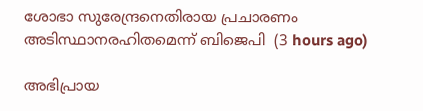ശോഭാ സുരേന്ദ്രനെതിരായ പ്രചാരണം അടിസ്ഥാനരഹിതമെന്ന് ബിജെപി  (3 hours ago)

അഭിപ്രായ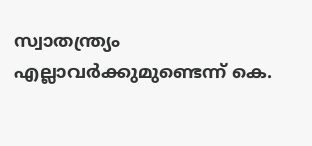സ്വാതന്ത്ര്യം എല്ലാവര്‍ക്കുമുണ്ടെന്ന് കെ.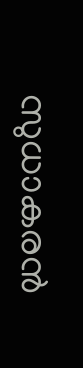സുധാകരന്‍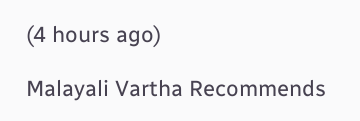(4 hours ago)

Malayali Vartha Recommends